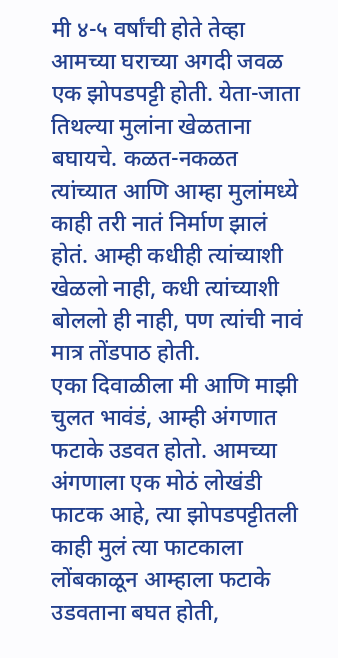मी ४-५ वर्षांची होते तेव्हा आमच्या घराच्या अगदी जवळ एक झोपडपट्टी होती. येता-जाता तिथल्या मुलांना खेळताना बघायचे. कळत-नकळत त्यांच्यात आणि आम्हा मुलांमध्ये काही तरी नातं निर्माण झालं होतं. आम्ही कधीही त्यांच्याशी खेळलो नाही, कधी त्यांच्याशी बोललो ही नाही, पण त्यांची नावं मात्र तोंडपाठ होती.
एका दिवाळीला मी आणि माझी चुलत भावंडं, आम्ही अंगणात फटाके उडवत होतो. आमच्या अंगणाला एक मोठं लोखंडी फाटक आहे, त्या झोपडपट्टीतली काही मुलं त्या फाटकाला लोंबकाळून आम्हाला फटाके उडवताना बघत होती,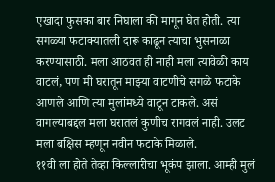एखादा फुसका बार निघाला की मागून घेत होती. त्या सगळ्या फटाक्यातली दारू काढून त्याचा भुसनाळा करण्यासाठी. मला आठवत ही नाही मला त्यावेळी काय वाटलं, पण मी घरातून माझ्या वाटणीचे सगळे फटाके आणले आणि त्या मुलांमध्ये वाटून टाकले. असं वागल्याबद्दल मला घरातलं कुणीच रागवलं नाही. उलट मला बक्षिस म्हणून नवीन फटाके मिळाले.
११वी ला होते तेव्हा किल्लारीचा भूकंप झाला. आम्ही मुलं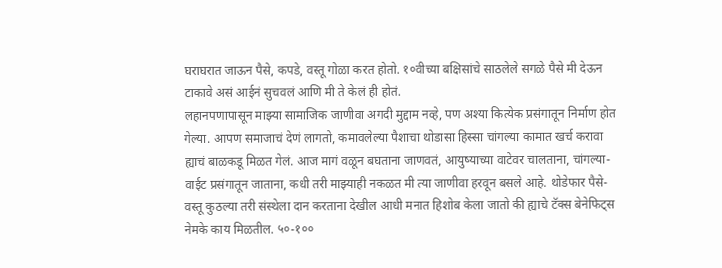घराघरात जाऊन पैसे, कपडे, वस्तू गोळा करत होतो. १०वीच्या बक्षिसांचे साठलेले सगळे पैसे मी देऊन टाकावे असं आईनं सुचवलं आणि मी ते केलं ही होतं.
लहानपणापासून माझ्या सामाजिक जाणीवा अगदी मुद्दाम नव्हे, पण अश्या कित्येक प्रसंगातून निर्माण होत गेल्या. आपण समाजाचं देणं लागतो, कमावलेल्या पैशाचा थोडासा हिस्सा चांगल्या कामात खर्च करावा ह्याचं बाळकडू मिळत गेलं. आज मागं वळून बघताना जाणवतं, आयुष्याच्या वाटेवर चालताना, चांगल्या-वाईट प्रसंगातून जाताना, कधी तरी माझ्याही नकळत मी त्या जाणीवा हरवून बसले आहे. थोडेफार पैसे-वस्तू कुठल्या तरी संस्थेला दान करताना देखील आधी मनात हिशोब केला जातो की ह्याचे टॅक्स बेनेफिट्स नेमके काय मिळतील. ५०-१००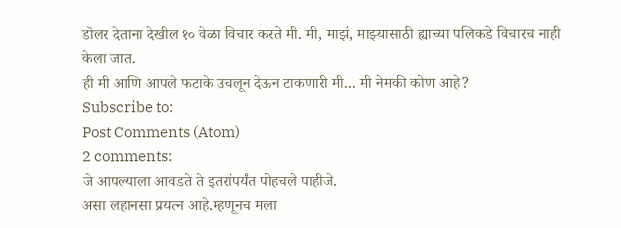डॊलर देताना देखील १० वेळा विचार करते मी. मी, माझं, माझ्यासाठी ह्याच्या पलिकडे विचारच नाही केला जात.
ही मी आणि आपले फटाके उचलून देऊन टाकणारी मी... मी नेमकी कोण आहे?
Subscribe to:
Post Comments (Atom)
2 comments:
जे आपल्याला आवडते ते इतरांपर्यंत पोहचले पाहीजे.
असा लहानसा प्रयत्न आहे.म्हणूनच मला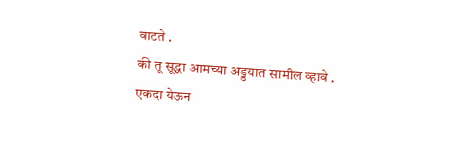वाटते .
की तू सूद्धा आमच्या अड्डयात सामील व्हावे .
एकदा येऊन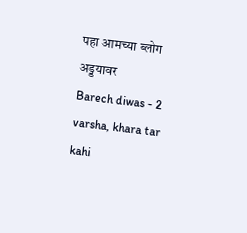पहा आमच्या ब्लोग अड्डयावर
Barech diwas - 2 varsha, khara tar kahi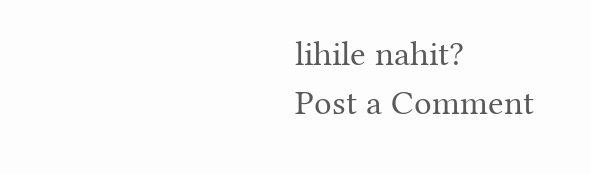lihile nahit?
Post a Comment